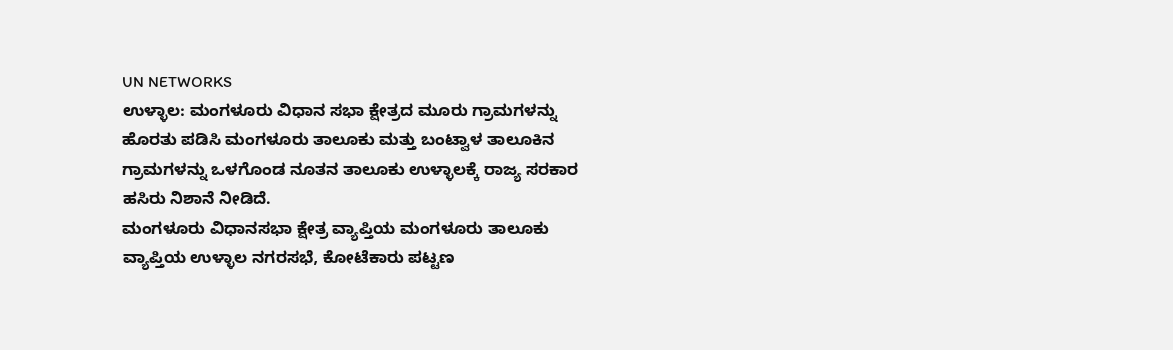UN NETWORKS
ಉಳ್ಳಾಲ: ಮಂಗಳೂರು ವಿಧಾನ ಸಭಾ ಕ್ಷೇತ್ರದ ಮೂರು ಗ್ರಾಮಗಳನ್ನು ಹೊರತು ಪಡಿಸಿ ಮಂಗಳೂರು ತಾಲೂಕು ಮತ್ತು ಬಂಟ್ವಾಳ ತಾಲೂಕಿನ ಗ್ರಾಮಗಳನ್ನು ಒಳಗೊಂಡ ನೂತನ ತಾಲೂಕು ಉಳ್ಳಾಲಕ್ಕೆ ರಾಜ್ಯ ಸರಕಾರ ಹಸಿರು ನಿಶಾನೆ ನೀಡಿದೆ.
ಮಂಗಳೂರು ವಿಧಾನಸಭಾ ಕ್ಷೇತ್ರ ವ್ಯಾಪ್ತಿಯ ಮಂಗಳೂರು ತಾಲೂಕು ವ್ಯಾಪ್ತಿಯ ಉಳ್ಳಾಲ ನಗರಸಭೆ, ಕೋಟೆಕಾರು ಪಟ್ಟಣ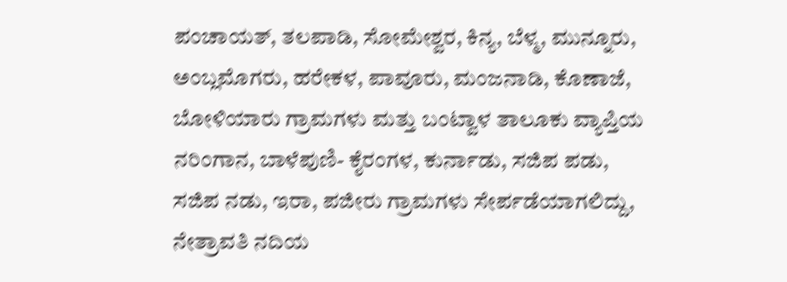ಪಂಚಾಯತ್, ತಲಪಾಡಿ, ಸೋಮೇಶ್ವರ, ಕಿನ್ಯ, ಬೆಳ್ಮ, ಮುನ್ನೂರು, ಅಂಬ್ಲಮೊಗರು, ಹರೇಕಳ, ಪಾವೂರು, ಮಂಜನಾಡಿ, ಕೊಣಾಜೆ, ಬೋಳಿಯಾರು ಗ್ರಾಮಗಳು ಮತ್ತು ಬಂಟ್ವಾಳ ತಾಲೂಕು ವ್ಯಾಪ್ತಿಯ ನರಿಂಗಾನ, ಬಾಳೆಪುಣಿ- ಕೈರಂಗಳ, ಕುರ್ನಾಡು, ಸಜಿಪ ಪಡು, ಸಜಿಪ ನಡು, ಇರಾ, ಪಜೀರು ಗ್ರಾಮಗಳು ಸೇರ್ಪಡೆಯಾಗಲಿದ್ದು, ನೇತ್ರಾವತಿ ನದಿಯ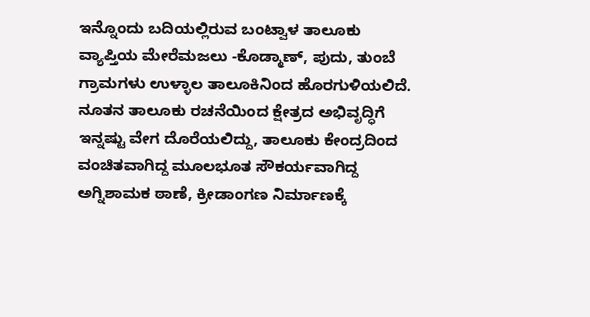ಇನ್ನೊಂದು ಬದಿಯಲ್ಲಿರುವ ಬಂಟ್ವಾಳ ತಾಲೂಕು ವ್ಯಾಪ್ತಿಯ ಮೇರೆಮಜಲು -ಕೊಡ್ಮಾಣ್, ಪುದು, ತುಂಬೆ ಗ್ರಾಮಗಳು ಉಳ್ಳಾಲ ತಾಲೂಕಿನಿಂದ ಹೊರಗುಳಿಯಲಿದೆ.
ನೂತನ ತಾಲೂಕು ರಚನೆಯಿಂದ ಕ್ಷೇತ್ರದ ಅಭಿವೃದ್ಧಿಗೆ ಇನ್ನಷ್ಟು ವೇಗ ದೊರೆಯಲಿದ್ದು, ತಾಲೂಕು ಕೇಂದ್ರದಿಂದ ವಂಚಿತವಾಗಿದ್ದ ಮೂಲಭೂತ ಸೌಕರ್ಯವಾಗಿದ್ದ ಅಗ್ನಿಶಾಮಕ ಠಾಣೆ, ಕ್ರೀಡಾಂಗಣ ನಿರ್ಮಾಣಕ್ಕೆ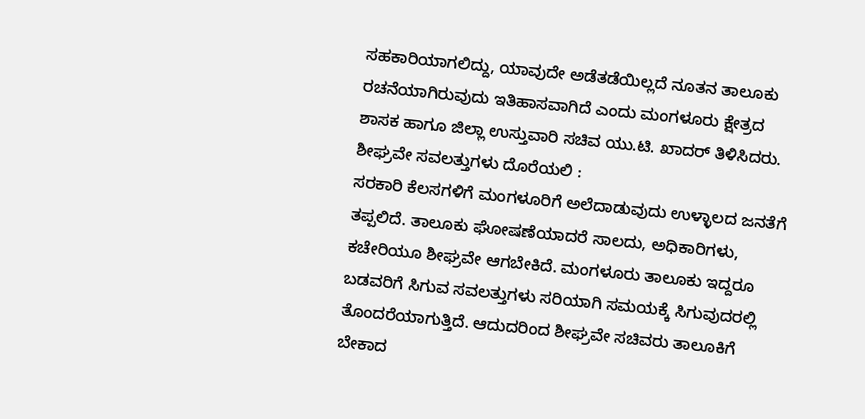ಸಹಕಾರಿಯಾಗಲಿದ್ದು, ಯಾವುದೇ ಅಡೆತಡೆಯಿಲ್ಲದೆ ನೂತನ ತಾಲೂಕು ರಚನೆಯಾಗಿರುವುದು ಇತಿಹಾಸವಾಗಿದೆ ಎಂದು ಮಂಗಳೂರು ಕ್ಷೇತ್ರದ ಶಾಸಕ ಹಾಗೂ ಜಿಲ್ಲಾ ಉಸ್ತುವಾರಿ ಸಚಿವ ಯು.ಟಿ. ಖಾದರ್ ತಿಳಿಸಿದರು.
ಶೀಘ್ರವೇ ಸವಲತ್ತುಗಳು ದೊರೆಯಲಿ :
ಸರಕಾರಿ ಕೆಲಸಗಳಿಗೆ ಮಂಗಳೂರಿಗೆ ಅಲೆದಾಡುವುದು ಉಳ್ಳಾಲದ ಜನತೆಗೆ ತಪ್ಪಲಿದೆ. ತಾಲೂಕು ಘೋಷಣೆಯಾದರೆ ಸಾಲದು, ಅಧಿಕಾರಿಗಳು, ಕಚೇರಿಯೂ ಶೀಘ್ರವೇ ಆಗಬೇಕಿದೆ. ಮಂಗಳೂರು ತಾಲೂಕು ಇದ್ದರೂ ಬಡವರಿಗೆ ಸಿಗುವ ಸವಲತ್ತುಗಳು ಸರಿಯಾಗಿ ಸಮಯಕ್ಕೆ ಸಿಗುವುದರಲ್ಲಿ ತೊಂದರೆಯಾಗುತ್ತಿದೆ. ಆದುದರಿಂದ ಶೀಘ್ರವೇ ಸಚಿವರು ತಾಲೂಕಿಗೆ ಬೇಕಾದ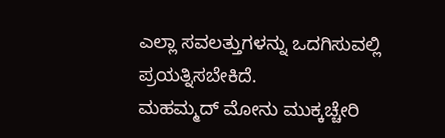ಎಲ್ಲಾ ಸವಲತ್ತುಗಳನ್ನು ಒದಗಿಸುವಲ್ಲಿ ಪ್ರಯತ್ನಿಸಬೇಕಿದೆ.
ಮಹಮ್ಮದ್ ಮೋನು ಮುಕ್ಕಚ್ಚೇರಿ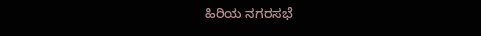ಹಿರಿಯ ನಗರಸಭೆ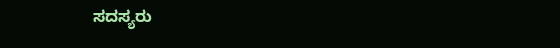ಸದಸ್ಯರು